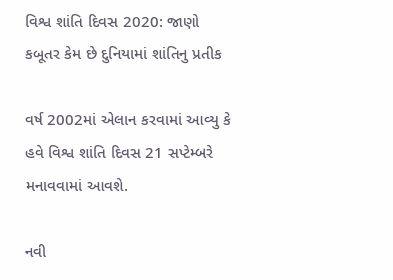વિશ્વ શાંતિ દિવસ 2020: જાણો કબૂતર કેમ છે દુનિયામાં શાંતિનુ પ્રતીક

વર્ષ 2002માં એલાન કરવામાં આવ્યુ કે હવે વિશ્વ શાંતિ દિવસ 21 સપ્ટેમ્બરે મનાવવામાં આવશે.

નવી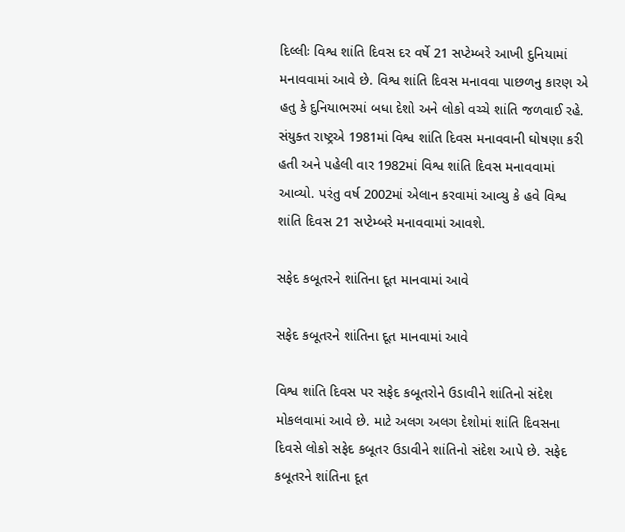દિલ્લીઃ વિશ્વ શાંતિ દિવસ દર વર્ષે 21 સપ્ટેમ્બરે આખી દુનિયામાં મનાવવામાં આવે છે. વિશ્વ શાંતિ દિવસ મનાવવા પાછળનુ કારણ એ હતુ કે દુનિયાભરમાં બધા દેશો અને લોકો વચ્ચે શાંતિ જળવાઈ રહે. સંયુક્ત રાષ્ટ્રએ 1981માં વિશ્વ શાંતિ દિવસ મનાવવાની ઘોષણા કરી હતી અને પહેલી વાર 1982માં વિશ્વ શાંતિ દિવસ મનાવવામાં આવ્યો. પરંતુ વર્ષ 2002માં એલાન કરવામાં આવ્યુ કે હવે વિશ્વ શાંતિ દિવસ 21 સપ્ટેમ્બરે મનાવવામાં આવશે.

સફેદ કબૂતરને શાંતિના દૂત માનવામાં આવે

સફેદ કબૂતરને શાંતિના દૂત માનવામાં આવે

વિશ્વ શાંતિ દિવસ પર સફેદ કબૂતરોને ઉડાવીને શાંતિનો સંદેશ મોકલવામાં આવે છે. માટે અલગ અલગ દેશોમાં શાંતિ દિવસના દિવસે લોકો સફેદ કબૂતર ઉડાવીને શાંતિનો સંદેશ આપે છે. સફેદ કબૂતરને શાંતિના દૂત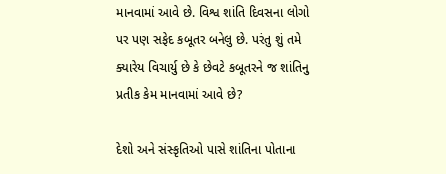માનવામાં આવે છે. વિશ્વ શાંતિ દિવસના લોગો પર પણ સફેદ કબૂતર બનેલુ છે. પરંતુ શું તમે ક્યારેય વિચાર્યુ છે કે છેવટે કબૂતરને જ શાંતિનુ પ્રતીક કેમ માનવામાં આવે છે?

દેશો અને સંસ્કૃતિઓ પાસે શાંતિના પોતાના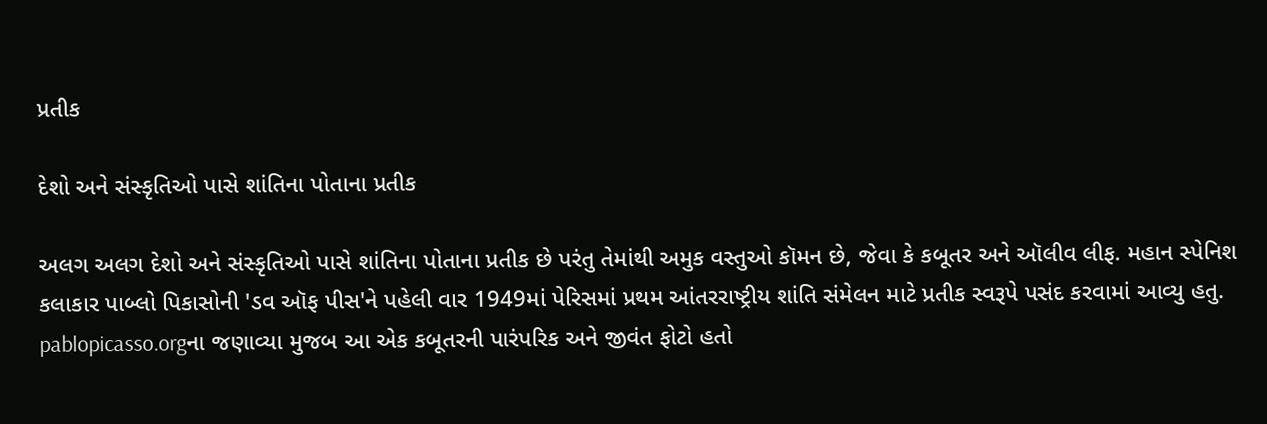પ્રતીક

દેશો અને સંસ્કૃતિઓ પાસે શાંતિના પોતાના પ્રતીક

અલગ અલગ દેશો અને સંસ્કૃતિઓ પાસે શાંતિના પોતાના પ્રતીક છે પરંતુ તેમાંથી અમુક વસ્તુઓ કૉમન છે, જેવા કે કબૂતર અને ઑલીવ લીફ. મહાન સ્પેનિશ કલાકાર પાબ્લો પિકાસોની 'ડવ ઑફ પીસ'ને પહેલી વાર 1949માં પેરિસમાં પ્રથમ આંતરરાષ્ટ્રીય શાંતિ સંમેલન માટે પ્રતીક સ્વરૂપે પસંદ કરવામાં આવ્યુ હતુ. pablopicasso.orgના જણાવ્યા મુજબ આ એક કબૂતરની પારંપરિક અને જીવંત ફોટો હતો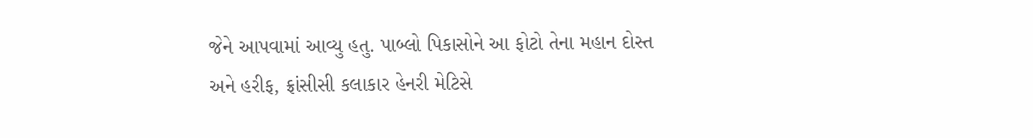જેને આપવામાં આવ્યુ હતુ. પાબ્લો પિકાસોને આ ફોટો તેના મહાન દોસ્ત અને હરીફ, ફ્રાંસીસી કલાકાર હેનરી મેટિસે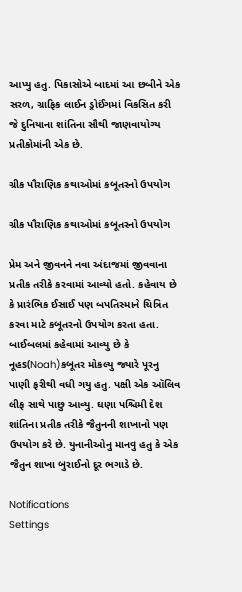આપ્યુ હતુ. પિકાસોએ બાદમાં આ છબીને એક સરળ, ગ્રાફિક લાઈન ડ્રોઈંગમાં વિકસિત કરી જે દુનિયાના શાંતિના સૌથી જાણવાયોગ્ય પ્રતીકોમાંની એક છે.

ગ્રીક પૌરાણિક કથાઓમાં કબૂતરનો ઉપયોગ

ગ્રીક પૌરાણિક કથાઓમાં કબૂતરનો ઉપયોગ

પ્રેમ અને જીવનને નવા અંદાજમાં જીવવાના પ્રતીક તરીકે કરવામાં આવ્યો હતો. કહેવાય છે કે પ્રારંભિક ઈસાઈ પણ બપતિસ્માને ચિત્રિત કરવા માટે કબૂતરનો ઉપયોગ કરતા હતા. બાઈબલમાં કહેવામાં આવ્યુ છે કે નૂહs(Noah)કબૂતર મોકલ્યુ જ્યારે પૂરનુ પાણી ફરીથી વધી ગયુ હતુ. પક્ષી એક ઑલિવ લીફ સાથે પાછુ આવ્યુ. ઘણા પશ્ચિમી દેશ શાંતિના પ્રતીક તરીકે જૈતુનની શાખાનો પણ ઉપયોગ કરે છે. યુનાનીઓનુ માનવુ હતુ કે એક જૈતુન શાખા બુરાઈનો દૂર ભગાડે છે.

Notifications
Settings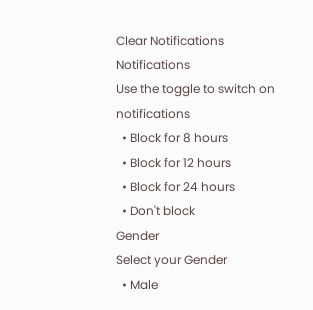Clear Notifications
Notifications
Use the toggle to switch on notifications
  • Block for 8 hours
  • Block for 12 hours
  • Block for 24 hours
  • Don't block
Gender
Select your Gender
  • Male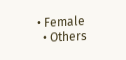• Female
  • Others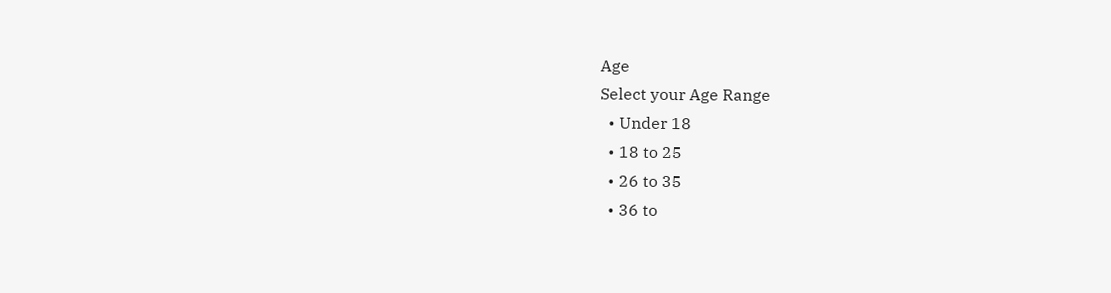Age
Select your Age Range
  • Under 18
  • 18 to 25
  • 26 to 35
  • 36 to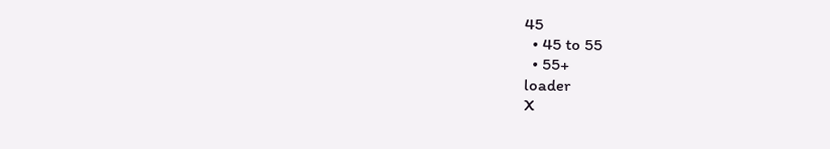45
  • 45 to 55
  • 55+
loader
X